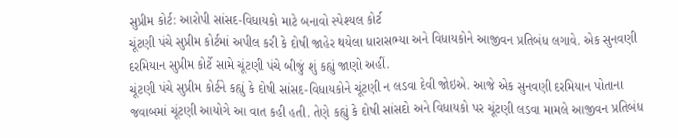સુપ્રીમ કોર્ટ: આરોપી સાંસદ-વિધાયકો માટે બનાવો સ્પેશ્યલ કોર્ટ
ચૂંટણી પંચે સુપ્રીમ કોર્ટમાં અપીલ કરી કે દોષી જાહેર થયેલા ધારાસભ્યા અને વિધાયકોને આજીવન પ્રતિબંધ લગાવે. એક સુનવણી દરમિયાન સુપ્રીમ કોર્ટે સામે ચૂંટણી પંચે બીજું શું કહ્યું જાણો અહીં.
ચૂંટણી પંચે સુપ્રીમ કોર્ટને કહ્યું કે દોષી સાંસદ-વિધાયકોને ચૂંટણી ન લડવા દેવી જોઇએ. આજે એક સુનવણી દરમિયાન પોતાના જવાબમાં ચૂંટણી આયોગે આ વાત કહી હતી. તેણે કહ્યું કે દોષી સાંસદો અને વિધાયકો પર ચૂંટણી લડવા મામલે આજીવન પ્રતિબંધ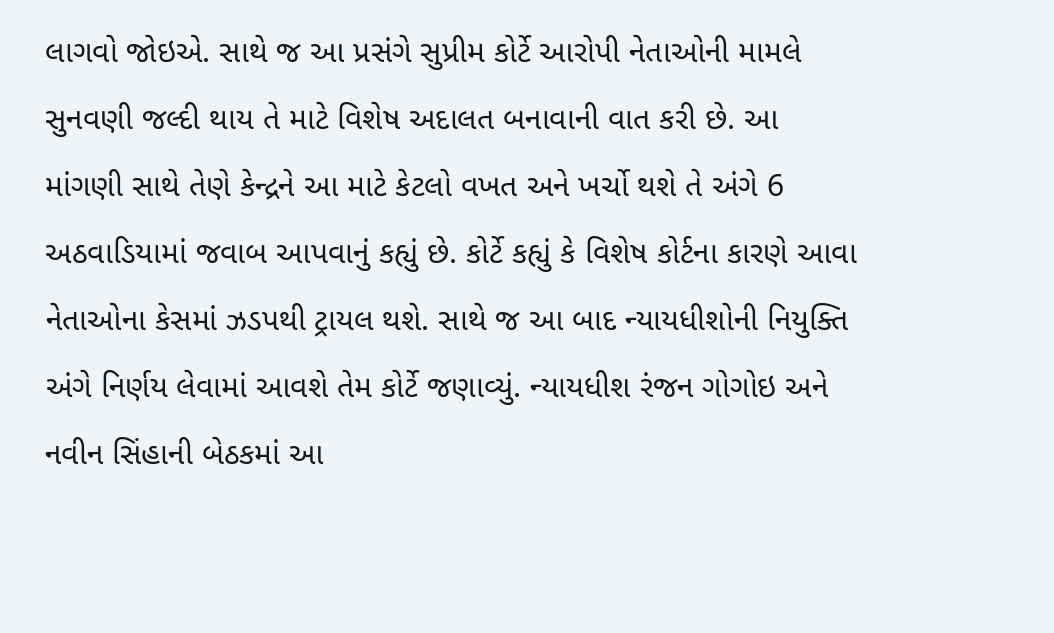લાગવો જોઇએ. સાથે જ આ પ્રસંગે સુપ્રીમ કોર્ટે આરોપી નેતાઓની મામલે સુનવણી જલ્દી થાય તે માટે વિશેષ અદાલત બનાવાની વાત કરી છે. આ માંગણી સાથે તેણે કેન્દ્રને આ માટે કેટલો વખત અને ખર્ચો થશે તે અંગે 6 અઠવાડિયામાં જવાબ આપવાનું કહ્યું છે. કોર્ટે કહ્યું કે વિશેષ કોર્ટના કારણે આવા નેતાઓના કેસમાં ઝડપથી ટ્રાયલ થશે. સાથે જ આ બાદ ન્યાયધીશોની નિયુક્તિ અંગે નિર્ણય લેવામાં આવશે તેમ કોર્ટે જણાવ્યું. ન્યાયધીશ રંજન ગોગોઇ અને નવીન સિંહાની બેઠકમાં આ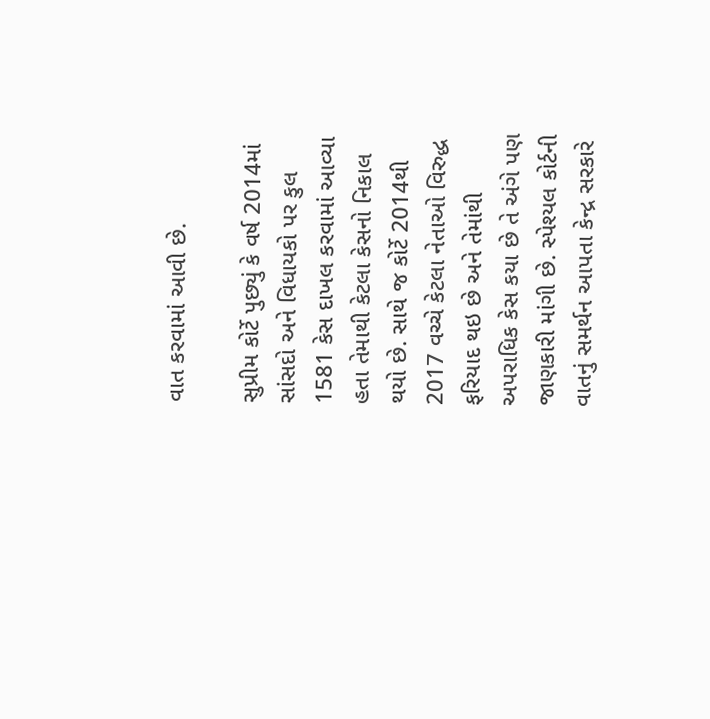વાત કરવામાં આવી છે.

સુપ્રીમ કોર્ટે પુછ્યું કે વર્ષ 2014માં સાંસદો અને વિધાયકો પર કુલ 1581 કેસ દાખલ કરવામાં આવ્યા હતા તેમાથી કેટલા કેસનો નિકાલ થયો છે. સાથે જ કોર્ટે 2014થી 2017 વચ્ચે કેટલા નેતાઓ વિરુદ્ધ ફરિયાદ થઇ છે અને તેમાંથી અપરાધિક કેસ કયા છે તે અંગે પણ જાણકારી માંગી છે. સ્પેશ્યલ કોર્ટની વાતનું સમર્થન આપતા કેન્દ્ર સરકારે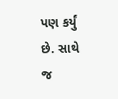પણ કર્યું છે. સાથે જ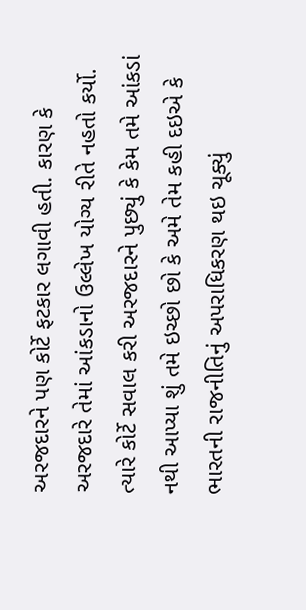અરજદારને પણ કોર્ટે ફટકાર લગાવી હતી. કારણ કે અરજદારે તેમાં આંકડાનો ઉલ્લેખ યોગ્ય રીતે નહતો કર્યો. ત્યારે કોર્ટે સવાલ કરી અરજદારને પુછ્યું કે કેમ તમે આંકડાં નથી આપ્યા શું તમે ઇચ્છો છો કે અમે તેમ કહી દઇએ કે ભારતની રાજનીતિનું અપરાધિકરણ થઇ ચૂક્યું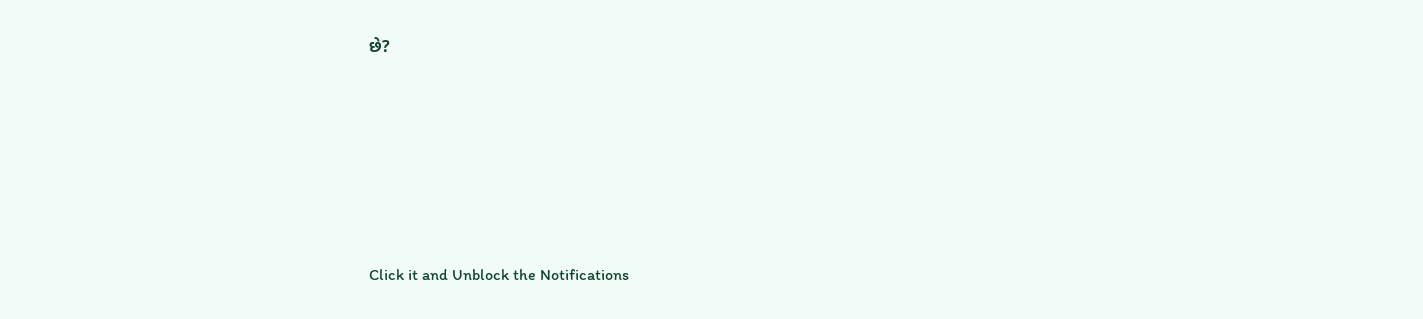છે?












Click it and Unblock the Notifications